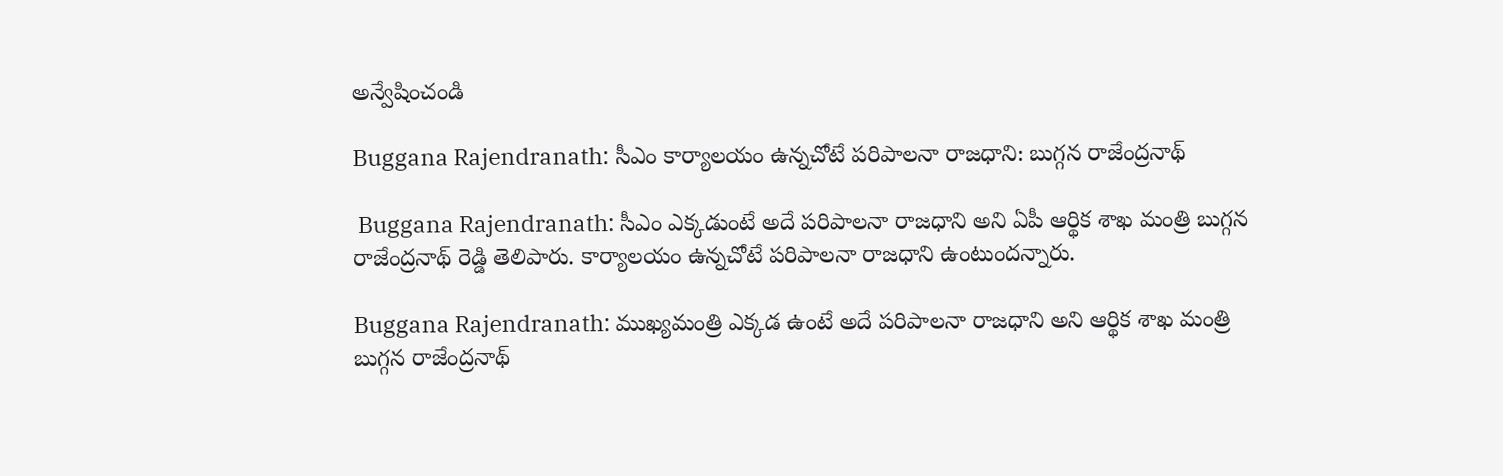అన్వేషించండి

Buggana Rajendranath: సీఎం కార్యాలయం ఉన్నచోటే పరిపాలనా రాజధాని: బుగ్గన రాజేంద్రనాథ్

 Buggana Rajendranath: సీఎం ఎక్కడుంటే అదే పరిపాలనా రాజధాని అని ఏపీ ఆర్థిక శాఖ మంత్రి బుగ్గన రాజేంద్రనాథ్ రెడ్డి తెలిపారు. కార్యాలయం ఉన్నచోటే పరిపాలనా రాజధాని ఉంటుందన్నారు.

Buggana Rajendranath: ముఖ్యమంత్రి ఎక్కడ ఉంటే అదే పరిపాలనా రాజధాని అని ఆర్థిక శాఖ మంత్రి బుగ్గన రాజేంద్రనాథ్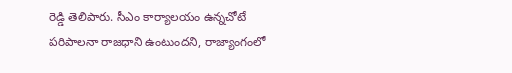రెడ్డి తెలిపారు. సీఎం కార్యాలయం ఉన్నచోటే పరిపాలనా రాజధాని ఉంటుందని, రాజ్యాంగంలో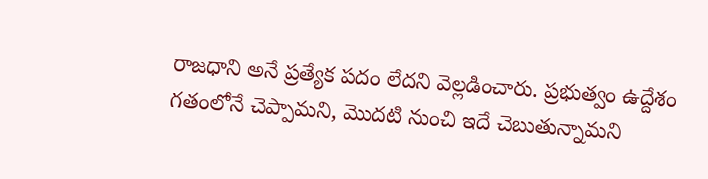రాజధాని అనే ప్రత్యేక పదం లేదని వెల్లడించారు. ప్రభుత్వం ఉద్దేశం గతంలోనే చెప్పామని, మొదటి నుంచి ఇదే చెబుతున్నామని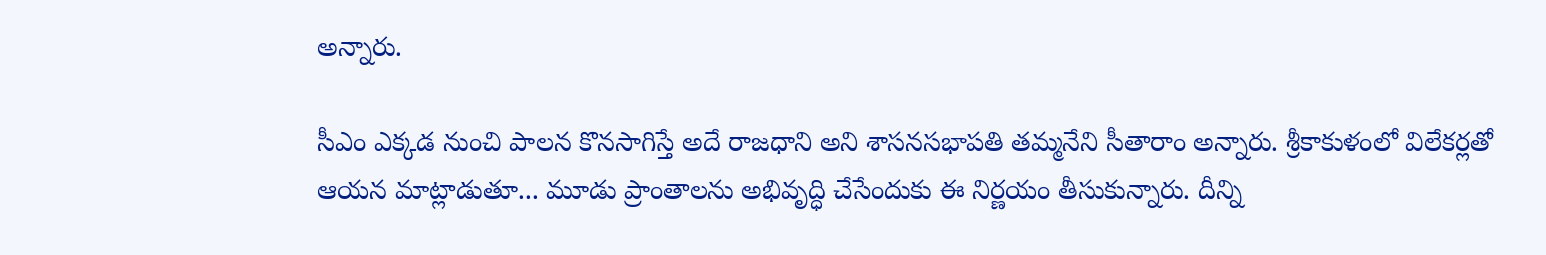అన్నారు.

సీఎం ఎక్కడ నుంచి పాలన కొనసాగిస్తే అదే రాజధాని అని శాసనసభాపతి తమ్మనేని సీతారాం అన్నారు. శ్రీకాకుళంలో విలేకర్లతో ఆయన మాట్లాడుతూ... మూడు ప్రాంతాలను అభివృద్ధి చేసేందుకు ఈ నిర్ణయం తీసుకున్నారు. దీన్ని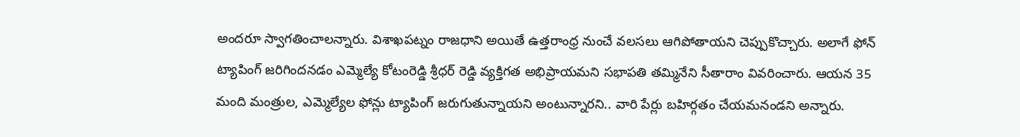అందరూ స్వాగతించాలన్నారు. విశాఖపట్నం రాజధాని అయితే ఉత్తరాంధ్ర నుంచే వలసలు ఆగిపోతాయని చెప్పుకొచ్చారు. అలాగే ఫోన్ ట్యాపింగ్ జరిగిందనడం ఎమ్మెల్యే కోటంరెడ్డి శ్రీధర్ రెడ్డి వ్యక్తిగత అభిప్రాయమని సభాపతి తమ్మినేని సీతారాం వివరించారు. ఆయన 35 మంది మంత్రుల, ఎమ్మెల్యేల ఫోన్లు ట్యాపింగ్ జరుగుతున్నాయని అంటున్నారని.. వారి పేర్లు బహిర్గతం చేయమనండని అన్నారు.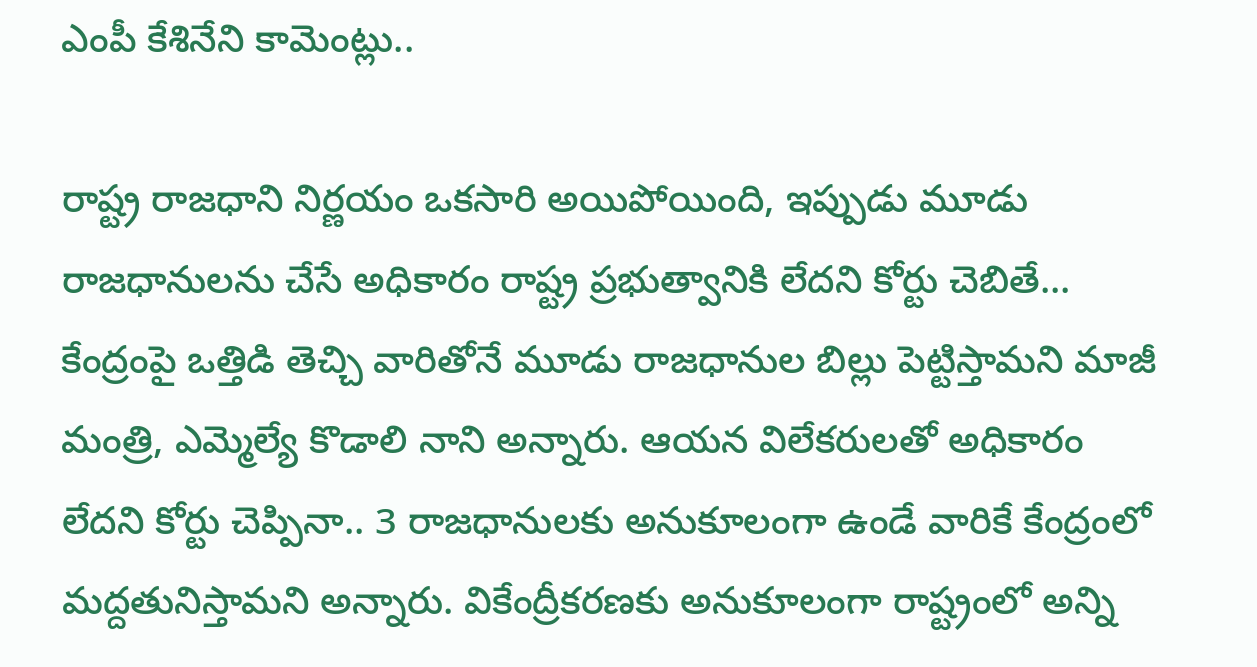ఎంపీ కేశినేని కామెంట్లు..

రాష్ట్ర రాజధాని నిర్ణయం ఒకసారి అయిపోయింది, ఇప్పుడు మూడు రాజధానులను చేసే అధికారం రాష్ట్ర ప్రభుత్వానికి లేదని కోర్టు చెబితే... కేంద్రంపై ఒత్తిడి తెచ్చి వారితోనే మూడు రాజధానుల బిల్లు పెట్టిస్తామని మాజీ మంత్రి, ఎమ్మెల్యే కొడాలి నాని అన్నారు. ఆయన విలేకరులతో అధికారం లేదని కోర్టు చెప్పినా.. 3 రాజధానులకు అనుకూలంగా ఉండే వారికే కేంద్రంలో మద్దతునిస్తామని అన్నారు. వికేంద్రీకరణకు అనుకూలంగా రాష్ట్రంలో అన్ని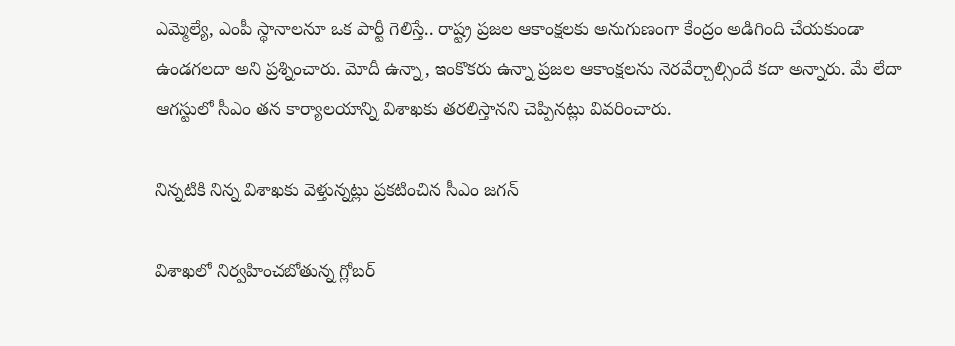ఎమ్మెల్యే, ఎంపీ స్థానాలనూ ఒక పార్టీ గెలిస్తే.. రాష్ట్ర ప్రజల ఆకాంక్షలకు అనుగుణంగా కేంద్రం అడిగింది చేయకుండా ఉండగలదా అని ప్రశ్నించారు. మోదీ ఉన్నా, ఇంకొకరు ఉన్నా ప్రజల ఆకాంక్షలను నెరవేర్చాల్సిందే కదా అన్నారు. మే లేదా ఆగస్టులో సీఎం తన కార్యాలయాన్ని విశాఖకు తరలిస్తానని చెప్పినట్లు వివరించారు.

నిన్నటికి నిన్న విశాఖకు వెళ్తున్నట్లు ప్రకటించిన సీఎం జగన్

విశాఖలో నిర్వహించబోతున్న గ్లోబర్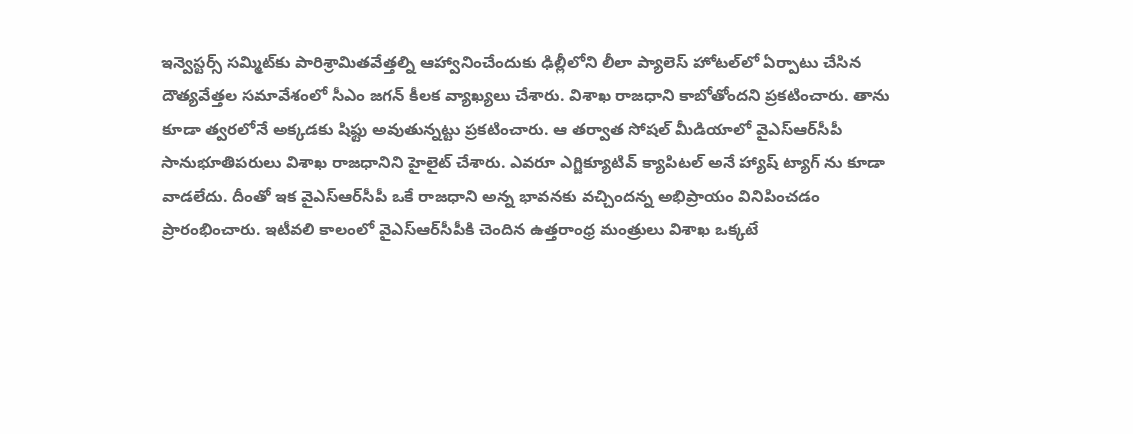ఇన్వెస్టర్స్ సమ్మిట్‌కు పారిశ్రామితవేత్తల్ని ఆహ్వానించేందుకు ఢిల్లీలోని లీలా ప్యాలెస్ హోటల్‌లో ఏర్పాటు చేసిన దౌత్యవేత్తల సమావేశంలో సీఎం జగన్ కీలక వ్యాఖ్యలు చేశారు. విశాఖ రాజధాని కాబోతోందని ప్రకటించారు. తాను కూడా త్వరలోనే అక్కడకు షిఫ్టు అవుతున్నట్టు ప్రకటించారు. ఆ తర్వాత సోషల్ మీడియాలో వైఎస్ఆర్‌సీపీ సానుభూతిపరులు విశాఖ రాజధానిని హైలైట్ చేశారు. ఎవరూ ఎగ్జిక్యూటివ్ క్యాపిటల్ అనే హ్యాష్ ట్యాగ్ ను కూడా వాడలేదు. దీంతో ఇక వైఎస్ఆర్‌సీపీ ఒకే రాజధాని అన్న భావనకు వచ్చిందన్న అభిప్రాయం వినిపించడం ప్రారంభించారు. ఇటీవలి కాలంలో వైఎస్ఆర్‌సీపీకి చెందిన ఉత్తరాంధ్ర మంత్రులు విశాఖ ఒక్కటే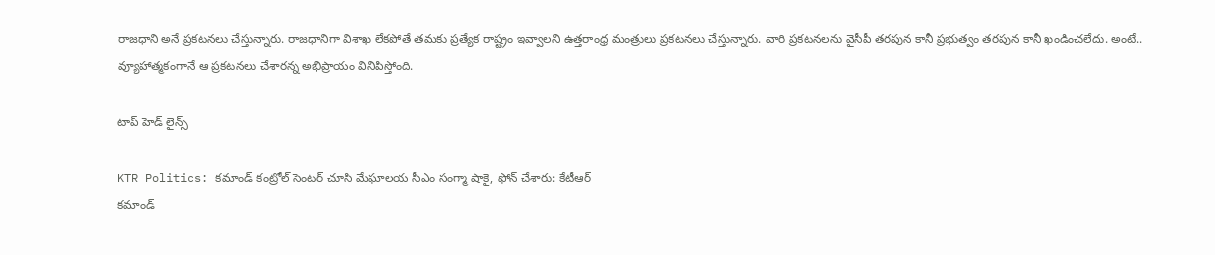రాజధాని అనే ప్రకటనలు చేస్తున్నారు. రాజధానిగా విశాఖ లేకపోతే తమకు ప్రత్యేక రాష్ట్రం ఇవ్వాలని ఉత్తరాంధ్ర మంత్రులు ప్రకటనలు చేస్తున్నారు. వారి ప్రకటనలను వైసీపీ తరపున కానీ ప్రభుత్వం తరపున కానీ ఖండించలేదు. అంటే.. వ్యూహాత్మకంగానే ఆ ప్రకటనలు చేశారన్న అభిప్రాయం వినిపిస్తోంది.

టాప్ హెడ్ లైన్స్

KTR Politics: కమాండ్ కంట్రోల్ సెంటర్ చూసి మేఘాలయ సీఎం సంగ్మా షాకై, ఫోన్ చేశారు: కేటీఆర్
కమాండ్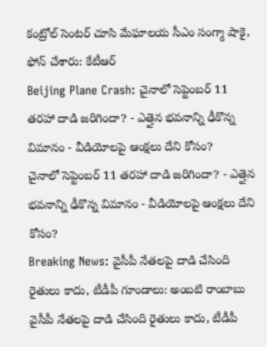కంట్రోల్ సెంటర్ చూసి మేఘాలయ సీఎం సంగ్మా షాకై, ఫోన్ చేశారు: కేటీఆర్
Beijing Plane Crash: చైనాలో సెప్టెంబర్ 11 తరహా దాడి జరిగిందా? - ఎత్తైన భవనాన్ని ఢీకొన్న విమానం - వీడియోలపై ఆంక్షలు దేని కోసం?
చైనాలో సెప్టెంబర్ 11 తరహా దాడి జరిగిందా? - ఎత్తైన భవనాన్ని ఢీకొన్న విమానం - వీడియోలపై ఆంక్షలు దేని కోసం?
Breaking News: వైసీపీ నేతలపై దాడి చేసింది రైతులు కాదు, టీడీపీ గూండాలు: అంబటి రాంబాబు
వైసీపీ నేతలపై దాడి చేసింది రైతులు కాదు, టీడీపీ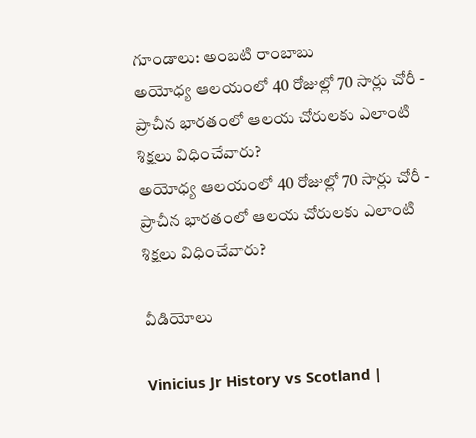గూండాలు: అంబటి రాంబాబు
అయోధ్య ఆలయంలో 40 రోజుల్లో 70 సార్లు చోరీ - ప్రాచీన భారతంలో ఆలయ చోరులకు ఎలాంటి శిక్షలు విధించేవారు?
అయోధ్య ఆలయంలో 40 రోజుల్లో 70 సార్లు చోరీ - ప్రాచీన భారతంలో ఆలయ చోరులకు ఎలాంటి శిక్షలు విధించేవారు?

వీడియోలు

Vinicius Jr History vs Scotland |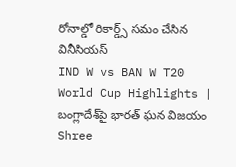రోనాల్డో రికార్డ్స్ సమం చేసిన వినీసియస్
IND W vs BAN W T20 World Cup Highlights | బంగ్లాదేశ్‌పై భారత్ ఘన విజయం
Shree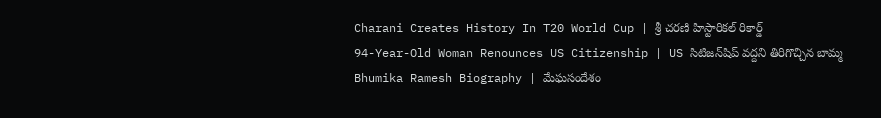Charani Creates History In T20 World Cup | శ్రీ చరణి హిస్టారికల్ రికార్డ్
94-Year-Old Woman Renounces US Citizenship | US సిటిజన్‌షిప్ వద్దని తిరిగొచ్చిన బామ్మ
Bhumika Ramesh Biography | మేఘసందేశం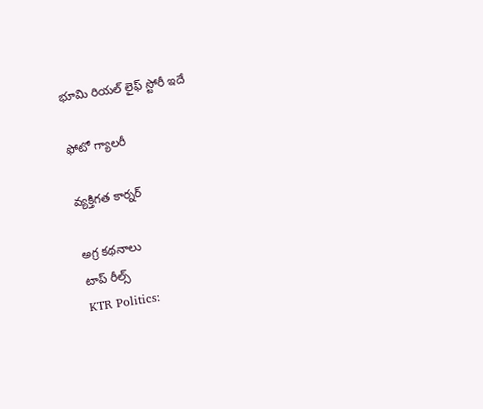భూమి రియల్ లైఫ్ స్టోరీ ఇదే

ఫోటో గ్యాలరీ

వ్యక్తిగత కార్నర్

అగ్ర కథనాలు
టాప్ రీల్స్
KTR Politics: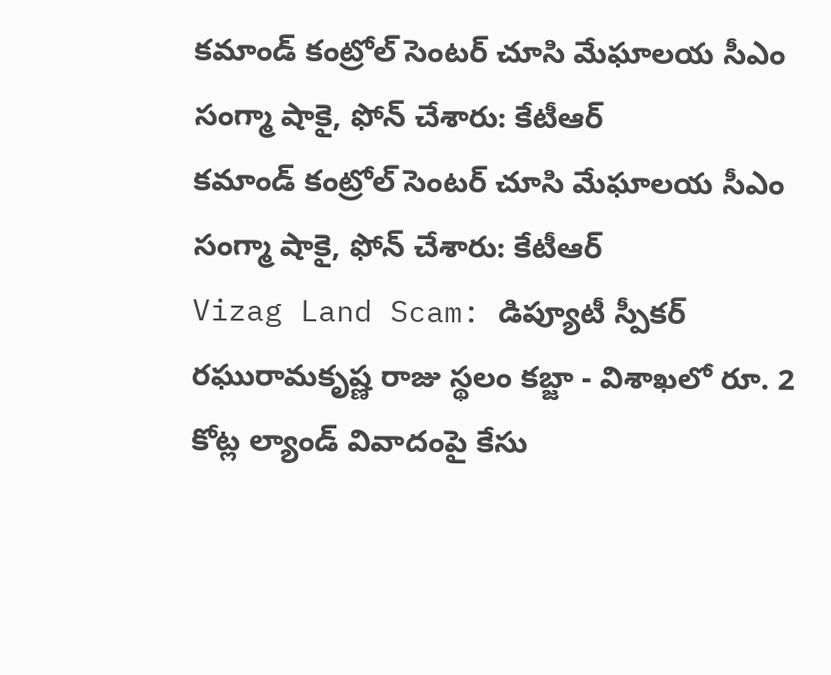కమాండ్ కంట్రోల్ సెంటర్ చూసి మేఘాలయ సీఎం సంగ్మా షాకై, ఫోన్ చేశారు: కేటీఆర్
కమాండ్ కంట్రోల్ సెంటర్ చూసి మేఘాలయ సీఎం సంగ్మా షాకై, ఫోన్ చేశారు: కేటీఆర్
Vizag Land Scam: డిప్యూటీ స్పీకర్ రఘురామకృష్ణ రాజు స్థలం కబ్జా - విశాఖలో రూ. 2 కోట్ల ల్యాండ్ వివాదంపై కేసు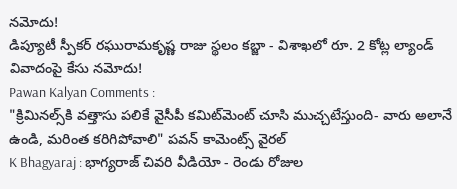నమోదు!
డిప్యూటీ స్పీకర్ రఘురామకృష్ణ రాజు స్థలం కబ్జా - విశాఖలో రూ. 2 కోట్ల ల్యాండ్ వివాదంపై కేసు నమోదు!
Pawan Kalyan Comments :
"క్రిమినల్స్‌కి వత్తాసు పలికే వైసీపీ కమిట్‌మెంట్‌ చూసి ముచ్చటేస్తుంది- వారు అలానే ఉండి, మరింత కరిగిపోవాలి" పవన్ కామెంట్స్ వైరల్
K Bhagyaraj : భాగ్యరాజ్ చివరి వీడియో - రెండు రోజుల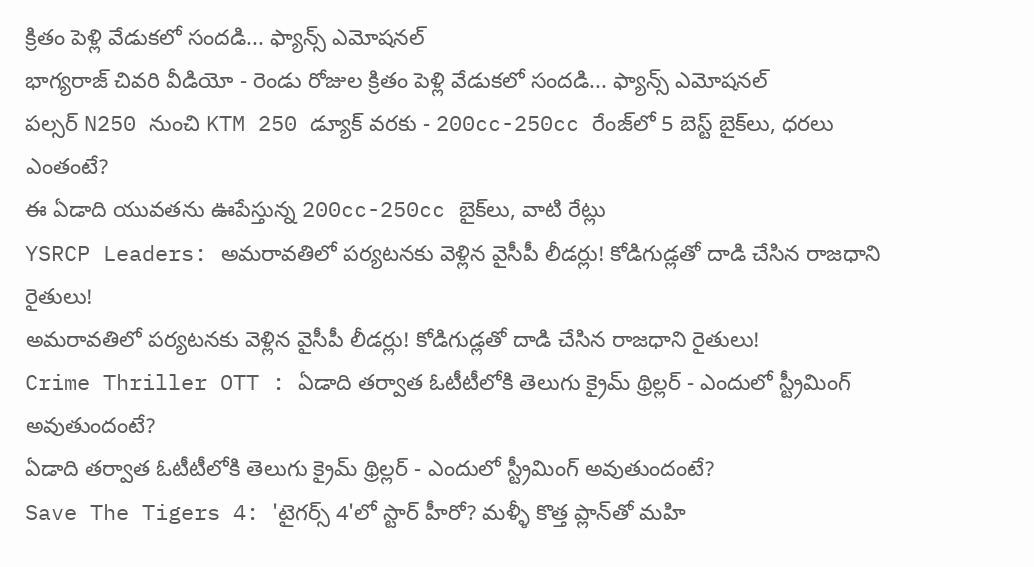క్రితం పెళ్లి వేడుకలో సందడి... ఫ్యాన్స్ ఎమోషనల్
భాగ్యరాజ్ చివరి వీడియో - రెండు రోజుల క్రితం పెళ్లి వేడుకలో సందడి... ఫ్యాన్స్ ఎమోషనల్
పల్సర్ N250 నుంచి KTM 250 డ్యూక్ వరకు - 200cc-250cc రేంజ్‌లో 5 బెస్ట్ బైక్‌లు, ధరలు ఎంతంటే?
ఈ ఏడాది యువతను ఊపేస్తున్న 200cc-250cc బైక్‌లు, వాటి రేట్లు
YSRCP Leaders: అమరావతిలో పర్యటనకు వెళ్లిన వైసీపీ లీడర్లు! కోడిగుడ్లతో దాడి చేసిన రాజధాని రైతులు!
అమరావతిలో పర్యటనకు వెళ్లిన వైసీపీ లీడర్లు! కోడిగుడ్లతో దాడి చేసిన రాజధాని రైతులు!
Crime Thriller OTT : ఏడాది తర్వాత ఓటీటీలోకి తెలుగు క్రైమ్ థ్రిల్లర్ - ఎందులో స్ట్రీమింగ్ అవుతుందంటే?
ఏడాది తర్వాత ఓటీటీలోకి తెలుగు క్రైమ్ థ్రిల్లర్ - ఎందులో స్ట్రీమింగ్ అవుతుందంటే?
Save The Tigers 4: 'టైగర్స్ 4'లో స్టార్ హీరో? మళ్ళీ కొత్త ప్లాన్‌తో మహి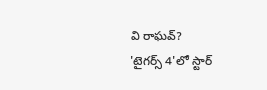వి రాఘవ్?
'టైగర్స్ 4'లో స్టార్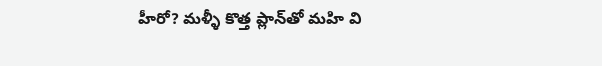హీరో? మళ్ళీ కొత్త ప్లాన్‌తో మహి వి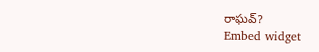రాఘవ్?
Embed widget